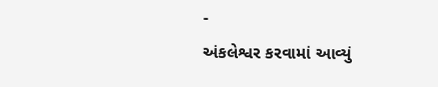-
અંકલેશ્વર કરવામાં આવ્યું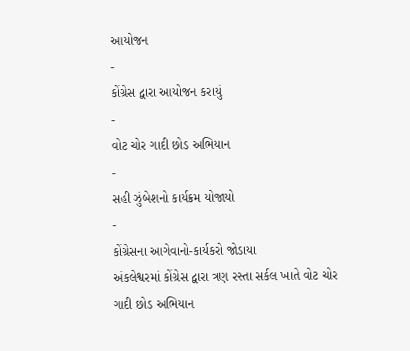આયોજન
-
કોંગ્રેસ દ્વારા આયોજન કરાયું
-
વોટ ચોર ગાદી છોડ અભિયાન
-
સહી ઝુંબેશનો કાર્યક્રમ યોજાયો
-
કોંગ્રેસના આગેવાનો-કાર્યકરો જોડાયા
અંકલેશ્વરમાં કોંગ્રેસ દ્વારા ત્રણ રસ્તા સર્કલ ખાતે વોટ ચોર ગાદી છોડ અભિયાન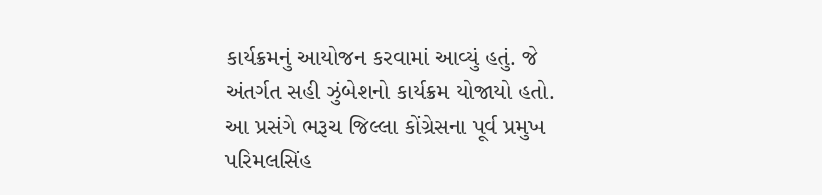કાર્યક્રમનું આયોજન કરવામાં આવ્યું હતું. જે અંતર્ગત સહી ઝુંબેશનો કાર્યક્રમ યોજાયો હતો.
આ પ્રસંગે ભરૂચ જિલ્લા કોંગ્રેસના પૂર્વ પ્રમુખ પરિમલસિંહ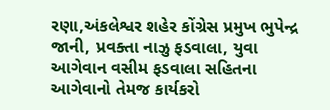રણા,અંકલેશ્વર શહેર કોંગ્રેસ પ્રમુખ ભુપેન્દ્ર જાની, પ્રવક્તા નાઝુ ફડવાલા, યુવા આગેવાન વસીમ ફડવાલા સહિતના આગેવાનો તેમજ કાર્યકરો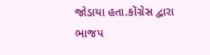જોડાયા હતા.કોંગ્રેસ દ્વારા ભાજપ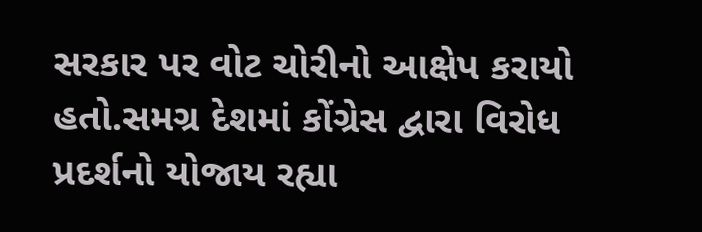સરકાર પર વોટ ચોરીનો આક્ષેપ કરાયો હતો.સમગ્ર દેશમાં કોંગ્રેસ દ્વારા વિરોધ પ્રદર્શનો યોજાય રહ્યા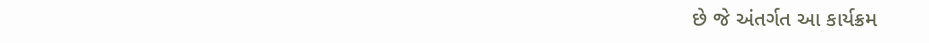છે જે અંતર્ગત આ કાર્યક્રમ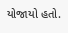યોજાયો હતો.